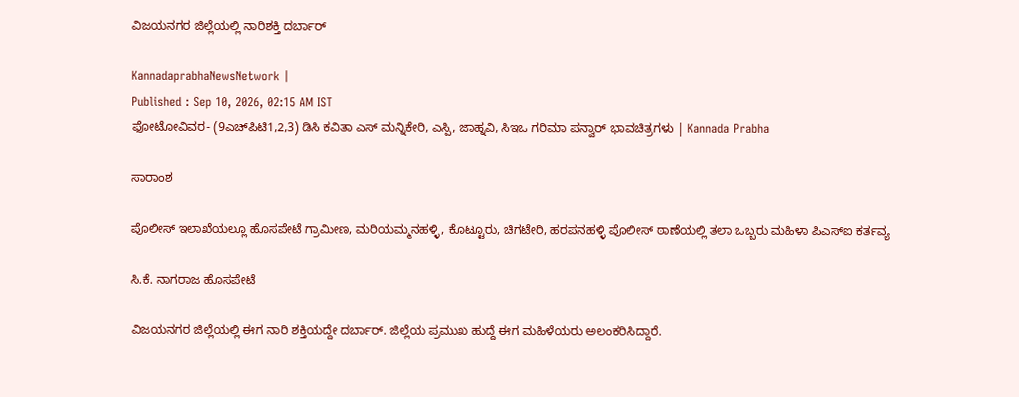ವಿಜಯನಗರ ಜಿಲ್ಲೆಯಲ್ಲಿ ನಾರಿಶಕ್ತಿ ದರ್ಬಾರ್‌

KannadaprabhaNewsNetwork |
Published : Sep 10, 2026, 02:15 AM IST
ಫೋಟೋವಿವರ- (9ಎಚ್‌ಪಿಟಿ1,2,3) ಡಿಸಿ ಕವಿತಾ ಎಸ್‌ ಮನ್ನಿಕೇರಿ, ಎಸ್ಪಿ, ಜಾಹ್ನವಿ, ಸಿಇಒ ಗರಿಮಾ ಪನ್ವಾರ್‌ ಭಾವಚಿತ್ರಗಳು | Kannada Prabha

ಸಾರಾಂಶ

ಪೊಲೀಸ್ ಇಲಾಖೆಯಲ್ಲೂ ಹೊಸಪೇಟೆ ಗ್ರಾಮೀಣ, ಮರಿಯಮ್ಮನಹಳ್ಳಿ, ಕೊಟ್ಟೂರು, ಚಿಗಟೇರಿ, ಹರಪನಹಳ್ಳಿ ಪೊಲೀಸ್ ಠಾಣೆಯಲ್ಲಿ ತಲಾ ಒಬ್ಬರು ಮಹಿಳಾ ಪಿಎಸ್‌ಐ ಕರ್ತವ್ಯ

ಸಿ.ಕೆ. ನಾಗರಾಜ ಹೊಸಪೇಟೆ

ವಿಜಯನಗರ ಜಿಲ್ಲೆಯಲ್ಲಿ ಈಗ ನಾರಿ ಶಕ್ತಿಯದ್ದೇ ದರ್ಬಾರ್‌. ಜಿಲ್ಲೆಯ ಪ್ರಮುಖ ಹುದ್ದೆ ಈಗ ಮಹಿಳೆಯರು ಅಲಂಕರಿಸಿದ್ದಾರೆ.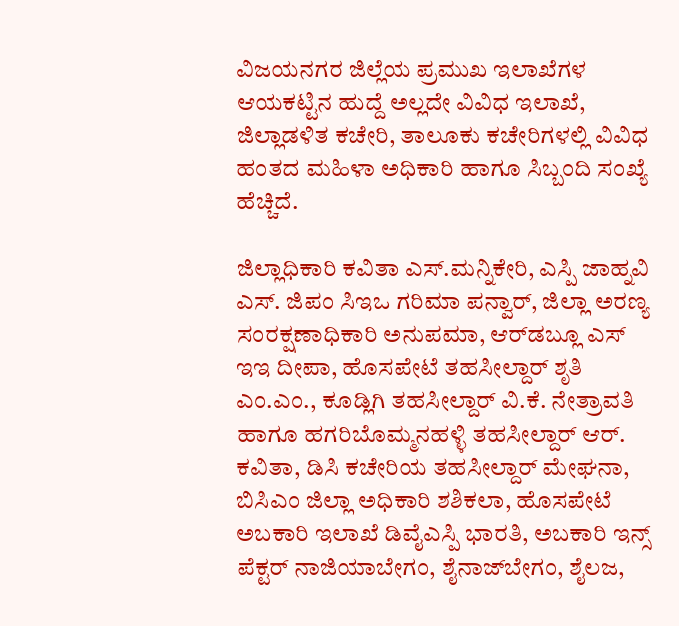ವಿಜಯನಗರ ಜಿಲ್ಲೆಯ ಪ್ರಮುಖ ಇಲಾಖೆಗಳ ಆಯಕಟ್ಟಿನ ಹುದ್ದೆ ಅಲ್ಲದೇ ವಿವಿಧ ಇಲಾಖೆ, ಜಿಲ್ಲಾಡಳಿತ ಕಚೇರಿ, ತಾಲೂಕು ಕಚೇರಿಗಳಲ್ಲಿ ವಿವಿಧ ಹಂತದ ಮಹಿಳಾ ಅಧಿಕಾರಿ ಹಾಗೂ ಸಿಬ್ಬಂದಿ ಸಂಖ್ಯೆ ಹೆಚ್ಚಿದೆ.

ಜಿಲ್ಲಾಧಿಕಾರಿ ಕವಿತಾ ಎಸ್.ಮನ್ನಿಕೇರಿ, ಎಸ್ಪಿ ಜಾಹ್ನವಿ ಎಸ್. ಜಿಪಂ ಸಿಇಒ ಗರಿಮಾ ಪನ್ವಾರ್‌, ಜಿಲ್ಲಾ ಅರಣ್ಯ ಸಂರಕ್ಷಣಾಧಿಕಾರಿ ಅನುಪಮಾ, ಆರ್‌ಡಬ್ಲೂ ಎಸ್ ಇಇ ದೀಪಾ, ಹೊಸಪೇಟೆ ತಹಸೀಲ್ದಾರ್ ಶೃತಿ ಎಂ.ಎಂ., ಕೂಡ್ಲಿಗಿ ತಹಸೀಲ್ದಾರ್ ವಿ.ಕೆ. ನೇತ್ರಾವತಿ ಹಾಗೂ ಹಗರಿಬೊಮ್ಮನಹಳ್ಳಿ ತಹಸೀಲ್ದಾರ್ ಆರ್. ಕವಿತಾ, ಡಿಸಿ ಕಚೇರಿಯ ತಹಸೀಲ್ದಾರ್ ಮೇಘನಾ, ಬಿಸಿಎಂ ಜಿಲ್ಲಾ ಅಧಿಕಾರಿ ಶಶಿಕಲಾ, ಹೊಸಪೇಟೆ ಅಬಕಾರಿ ಇಲಾಖೆ ಡಿವೈಎಸ್ಪಿ ಭಾರತಿ, ಅಬಕಾರಿ ಇನ್ಸ್‌ ಪೆಕ್ಟರ್‌ ನಾಜಿಯಾಬೇಗಂ, ಶೈನಾಜ್‌ಬೇಗಂ, ಶೈಲಜ,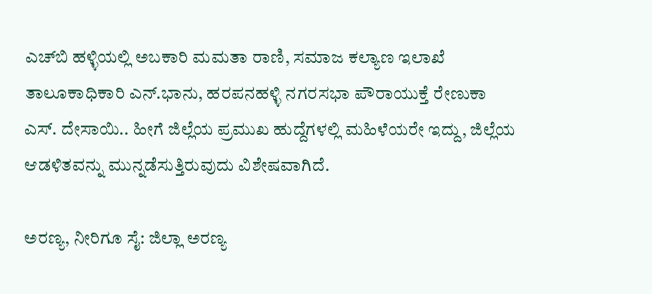ಎಚ್‌ಬಿ ಹಳ್ಳಿಯಲ್ಲಿ ಅಬಕಾರಿ ಮಮತಾ ರಾಣಿ, ಸಮಾಜ ಕಲ್ಯಾಣ ಇಲಾಖೆ ತಾಲೂಕಾಧಿಕಾರಿ ಎನ್‌.ಭಾನು, ಹರಪನಹಳ್ಳಿ ನಗರಸಭಾ ಪೌರಾಯುಕ್ತೆ ರೇಣುಕಾ ಎಸ್‌. ದೇಸಾಯಿ.. ಹೀಗೆ ಜಿಲ್ಲೆಯ ಪ್ರಮುಖ ಹುದ್ದೆಗಳಲ್ಲಿ ಮಹಿಳೆಯರೇ ಇದ್ದು, ಜಿಲ್ಲೆಯ ಆಡಳಿತವನ್ನು ಮುನ್ನಡೆಸುತ್ತಿರುವುದು ವಿಶೇಷವಾಗಿದೆ.

ಅರಣ್ಯ, ನೀರಿಗೂ ಸೈ: ಜಿಲ್ಲಾ ಅರಣ್ಯ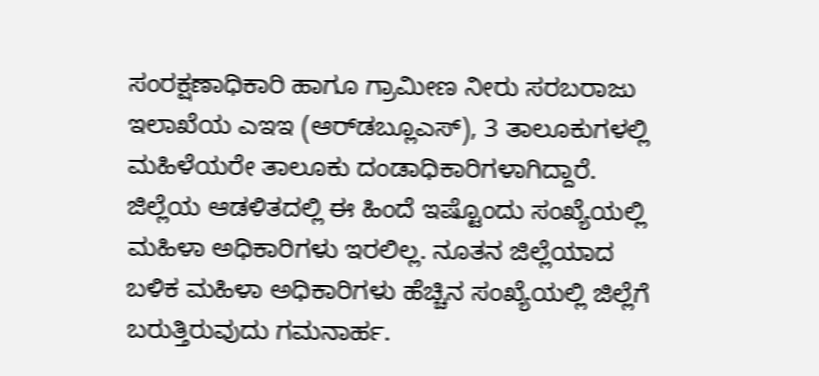ಸಂರಕ್ಷಣಾಧಿಕಾರಿ ಹಾಗೂ ಗ್ರಾಮೀಣ ನೀರು ಸರಬರಾಜು ಇಲಾಖೆಯ ಎಇಇ (ಆರ್‌ಡಬ್ಲೂಎಸ್), 3 ತಾಲೂಕುಗಳಲ್ಲಿ ಮಹಿಳೆಯರೇ ತಾಲೂಕು ದಂಡಾಧಿಕಾರಿಗಳಾಗಿದ್ದಾರೆ. ಜಿಲ್ಲೆಯ ಆಡಳಿತದಲ್ಲಿ ಈ ಹಿಂದೆ ಇಷ್ಟೊಂದು ಸಂಖ್ಯೆಯಲ್ಲಿ ಮಹಿಳಾ ಅಧಿಕಾರಿಗಳು ಇರಲಿಲ್ಲ. ನೂತನ ಜಿಲ್ಲೆಯಾದ ಬಳಿಕ ಮಹಿಳಾ ಅಧಿಕಾರಿಗಳು ಹೆಚ್ಚಿನ ಸಂಖ್ಯೆಯಲ್ಲಿ ಜಿಲ್ಲೆಗೆ ಬರುತ್ತಿರುವುದು ಗಮನಾರ್ಹ.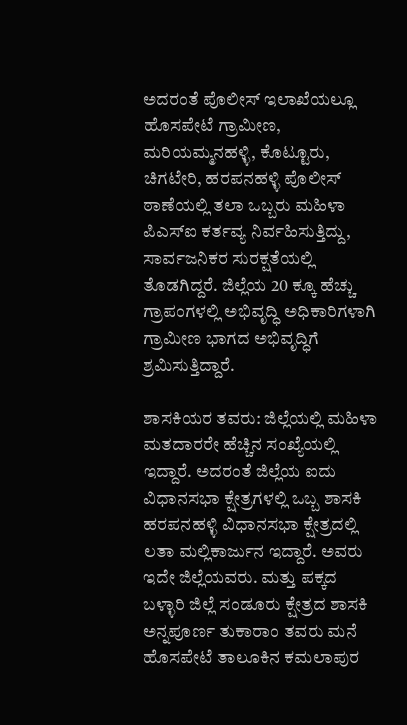ಅದರಂತೆ ಪೊಲೀಸ್ ಇಲಾಖೆಯಲ್ಲೂ ಹೊಸಪೇಟೆ ಗ್ರಾಮೀಣ, ಮರಿಯಮ್ಮನಹಳ್ಳಿ, ಕೊಟ್ಟೂರು, ಚಿಗಟೇರಿ, ಹರಪನಹಳ್ಳಿ ಪೊಲೀಸ್ ಠಾಣೆಯಲ್ಲಿ ತಲಾ ಒಬ್ಬರು ಮಹಿಳಾ ಪಿಎಸ್‌ಐ ಕರ್ತವ್ಯ ನಿರ್ವಹಿಸುತ್ತಿದ್ದು, ಸಾರ್ವಜನಿಕರ ಸುರಕ್ಷತೆಯಲ್ಲಿ ತೊಡಗಿದ್ದರೆ. ಜಿಲ್ಲೆಯ 20 ಕ್ಕೂ ಹೆಚ್ಚು ಗ್ರಾಪಂಗಳಲ್ಲಿ ಅಭಿವೃದ್ಧಿ ಅಧಿಕಾರಿಗಳಾಗಿ ಗ್ರಾಮೀಣ ಭಾಗದ ಅಭಿವೃದ್ಧಿಗೆ ಶ್ರಮಿಸುತ್ತಿದ್ದಾರೆ.

ಶಾಸಕಿಯರ ತವರು: ಜಿಲ್ಲೆಯಲ್ಲಿ ಮಹಿಳಾ ಮತದಾರರೇ ಹೆಚ್ಚಿನ ಸಂಖ್ಯೆಯಲ್ಲಿ ಇದ್ದಾರೆ. ಅದರಂತೆ ಜಿಲ್ಲೆಯ ಐದು ವಿಧಾನಸಭಾ ಕ್ಷೇತ್ರಗಳಲ್ಲಿ ಒಬ್ಬ ಶಾಸಕಿ ಹರಪನಹಳ್ಳಿ ವಿಧಾನಸಭಾ ಕ್ಷೇತ್ರದಲ್ಲಿ ಲತಾ ಮಲ್ಲಿಕಾರ್ಜುನ ಇದ್ದಾರೆ. ಅವರು ಇದೇ ಜಿಲ್ಲೆಯವರು. ಮತ್ತು ಪಕ್ಕದ ಬಳ್ಳಾರಿ ಜಿಲ್ಲೆ ಸಂಡೂರು ಕ್ಷೇತ್ರದ ಶಾಸಕಿ ಅನ್ನಪೂರ್ಣ ತುಕಾರಾಂ ತವರು ಮನೆ ಹೊಸಪೇಟೆ ತಾಲೂಕಿನ ಕಮಲಾಪುರ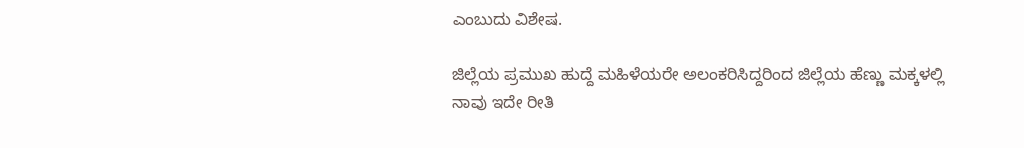ಎಂಬುದು ವಿಶೇಷ.

ಜಿಲ್ಲೆಯ ಪ್ರಮುಖ ಹುದ್ದೆ ಮಹಿಳೆಯರೇ ಅಲಂಕರಿಸಿದ್ದರಿಂದ ಜಿಲ್ಲೆಯ ಹೆಣ್ಣು ಮಕ್ಕಳಲ್ಲಿ ನಾವು ಇದೇ ರೀತಿ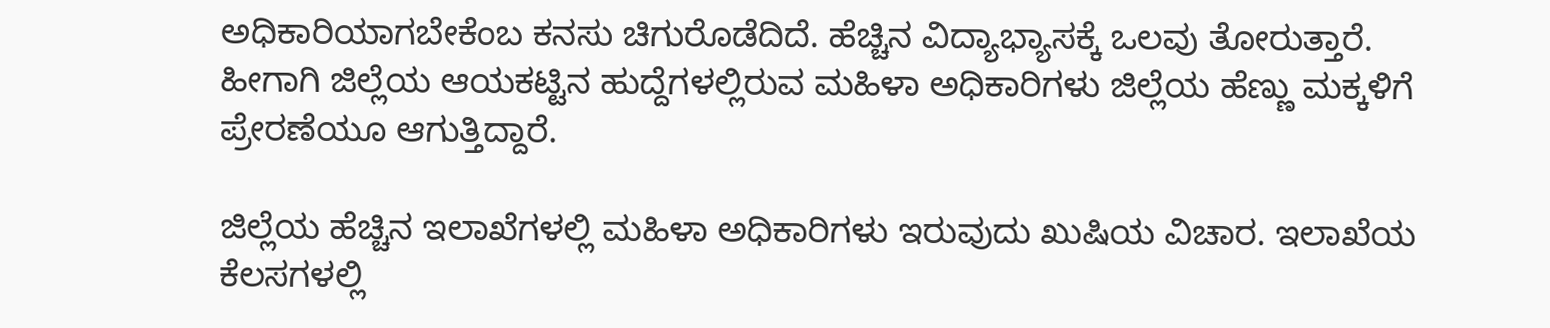ಅಧಿಕಾರಿಯಾಗಬೇಕೆಂಬ ಕನಸು ಚಿಗುರೊಡೆದಿದೆ. ಹೆಚ್ಚಿನ ವಿದ್ಯಾಭ್ಯಾಸಕ್ಕೆ ಒಲವು ತೋರುತ್ತಾರೆ. ಹೀಗಾಗಿ ಜಿಲ್ಲೆಯ ಆಯಕಟ್ಟಿನ ಹುದ್ದೆಗಳಲ್ಲಿರುವ ಮಹಿಳಾ ಅಧಿಕಾರಿಗಳು ಜಿಲ್ಲೆಯ ಹೆಣ್ಣು ಮಕ್ಕಳಿಗೆ ಪ್ರೇರಣೆಯೂ ಆಗುತ್ತಿದ್ದಾರೆ.

ಜಿಲ್ಲೆಯ ಹೆಚ್ಚಿನ ಇಲಾಖೆಗಳಲ್ಲಿ ಮಹಿಳಾ ಅಧಿಕಾರಿಗಳು ಇರುವುದು ಖುಷಿಯ ವಿಚಾರ. ಇಲಾಖೆಯ ಕೆಲಸಗಳಲ್ಲಿ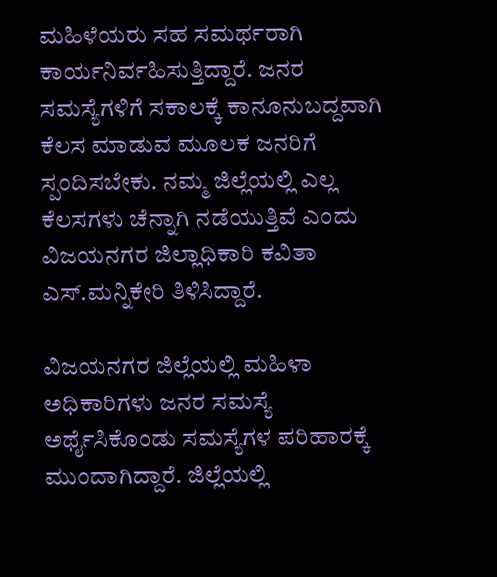ಮಹಿಳೆಯರು ಸಹ ಸಮರ್ಥರಾಗಿ ಕಾರ್ಯನಿರ್ವಹಿಸುತ್ತಿದ್ದಾರೆ. ಜನರ ಸಮಸ್ಯೆಗಳಿಗೆ ಸಕಾಲಕ್ಕೆ ಕಾನೂನುಬದ್ದವಾಗಿ ಕೆಲಸ ಮಾಡುವ ಮೂಲಕ ಜನರಿಗೆ ಸ್ಪಂದಿಸಬೇಕು. ನಮ್ಮ ಜಿಲ್ಲೆಯಲ್ಲಿ ಎಲ್ಲ ಕೆಲಸಗಳು ಚೆನ್ನಾಗಿ ನಡೆಯುತ್ತಿವೆ ಎಂದು ವಿಜಯನಗರ ಜಿಲ್ಲಾಧಿಕಾರಿ ಕವಿತಾ ಎಸ್‌.ಮನ್ನಿಕೇರಿ ತಿಳಿಸಿದ್ದಾರೆ.

ವಿಜಯನಗರ ಜಿಲ್ಲೆಯಲ್ಲಿ ಮಹಿಳಾ ಅಧಿಕಾರಿಗಳು ಜನರ ಸಮಸ್ಯೆ ಅರ್ಥೈಸಿಕೊಂಡು ಸಮಸ್ಯೆಗಳ ಪರಿಹಾರಕ್ಕೆ ಮುಂದಾಗಿದ್ದಾರೆ. ಜಿಲ್ಲೆಯಲ್ಲಿ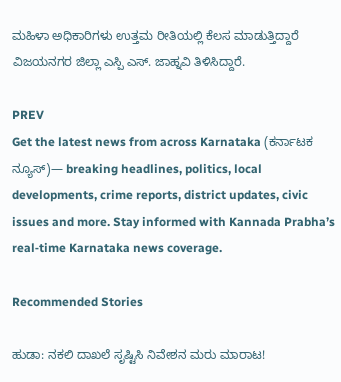ಮಹಿಳಾ ಅಧಿಕಾರಿಗಳು ಉತ್ತಮ ರೀತಿಯಲ್ಲಿ ಕೆಲಸ ಮಾಡುತ್ತಿದ್ದಾರೆ ವಿಜಯನಗರ ಜಿಲ್ಲಾ ಎಸ್ಪಿ ಎಸ್‌. ಜಾಹ್ನವಿ ತಿಳಿಸಿದ್ದಾರೆ.

PREV
Get the latest news from across Karnataka (ಕರ್ನಾಟಕ ನ್ಯೂಸ್)— breaking headlines, politics, local developments, crime reports, district updates, civic issues and more. Stay informed with Kannada Prabha’s real‑time Karnataka news coverage.

Recommended Stories

ಹುಡಾ: ನಕಲಿ ದಾಖಲೆ ಸೃಷ್ಟಿಸಿ ನಿವೇಶನ ಮರು ಮಾರಾಟ!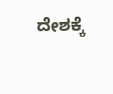ದೇಶಕ್ಕೆ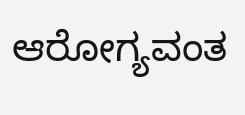ಆರೋಗ್ಯವಂತ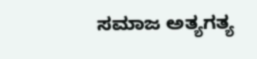ಸಮಾಜ ಅತ್ಯಗತ್ಯ